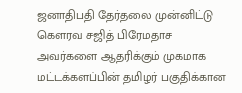ஜனாதிபதி தேர்தலை முன்னிட்டு கௌரவ சஜித் பிரேமதாச  அவர்களை ஆதரிக்கும் முகமாக மட்டக்களப்பின் தமிழர் பகுதிக்கான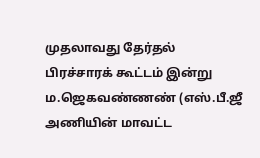முதலாவது தேர்தல் பிரச்சாரக் கூட்டம் இன்று ம.ஜெகவண்ணண் (எஸ்.பீ.ஜீ அணியின் மாவட்ட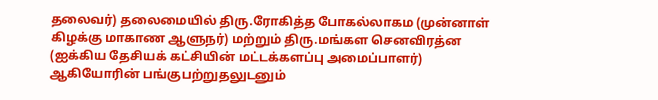தலைவர்) தலைமையில் திரு.ரோகித்த போகல்லாகம (முன்னாள் கிழக்கு மாகாண ஆளுநர்) மற்றும் திரு.மங்கள செனவிரத்ன (ஐக்கிய தேசியக் கட்சியின் மட்டக்களப்பு அமைப்பாளர்) ஆகியோரின் பங்குபற்றுதலுடனும்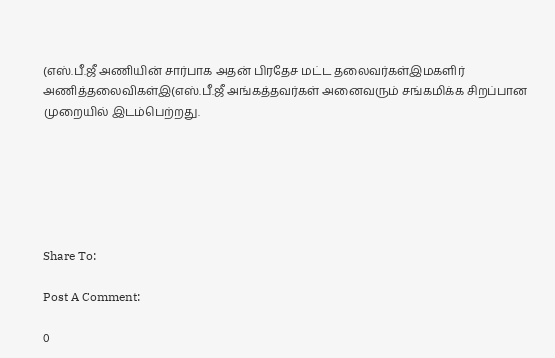(எஸ்.பீ.ஜீ அணியின் சார்பாக அதன் பிரதேச மட்ட தலைவர்கள்இமகளிர் அணித்தலைவிகள்இ(எஸ்.பீ.ஜீ அங்கத்தவர்கள் அனைவரும் சங்கமிக்க சிறப்பான முறையில் இடம்பெற்றது.






Share To:

Post A Comment:

0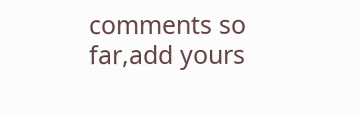comments so far,add yours